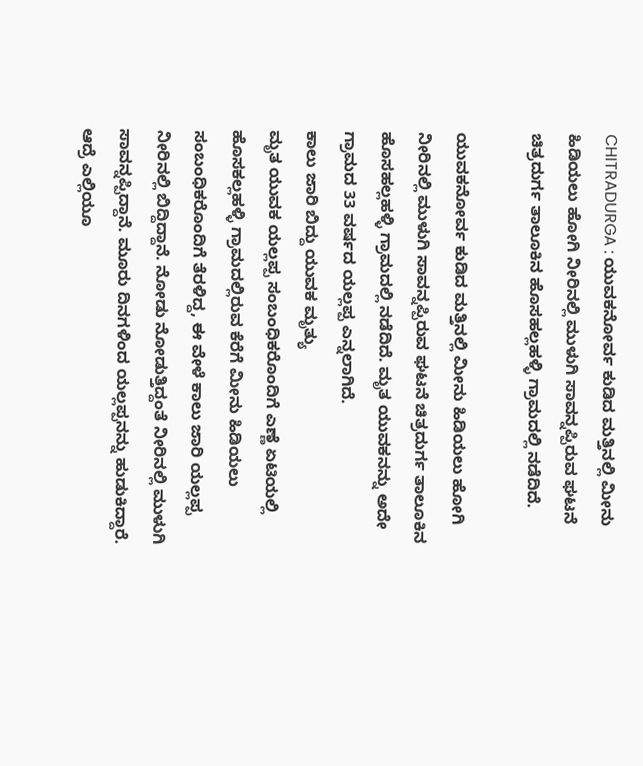CHITRADURGA : ಯುವಕನೋರ್ವ ಕುಡಿದ ಮತ್ತಿನಲ್ಲಿ ಮೀನು ಹಿಡಿಯಲು ಹೋಗಿ ನೀರಿನಲ್ಲಿ ಮುಳುಗಿ ಸಾವನ್ನಪ್ಪಿರುವ ಘಟನೆ ಚಿತ್ರದುರ್ಗ ತಾಲೂಕಿನ ಹೊಸಹಲ್ಲಹಳ್ಳಿ ಗ್ರಾಮದಲ್ಲಿ ನಡೆದಿದೆ.

ಯುವಕನೋರ್ವ ಕುಡಿದ ಮತ್ತಿನಲ್ಲಿ ಮೀನು ಹಿಡಿಯಲು ಹೋಗಿ ನೀರಿನಲ್ಲಿ ಮುಳುಗಿ ಸಾವನ್ನಪ್ಪಿರುವ ಘಟನೆ ಚಿತ್ರದುರ್ಗ ತಾಲೂಕಿನ ಹೊಸಹಲ್ಲಹಳ್ಳಿ ಗ್ರಾಮದಲ್ಲಿ ನಡೆದಿದೆ. ಮೃತ ಯುವಕನನ್ನು ಅದೇ ಗ್ರಾಮದ 33 ವರ್ಷದ ಯಲ್ಲಪ್ಪ ಎನ್ನಲಾಗಿದೆ.
ಕಾಲು ಜಾರಿ ಬಿದ್ದು ಯುವಕ ಮೃತ್ಯು
ಮೃತ ಯುವಕ ಯಲ್ಲಪ್ಪ ಸಂಬಂಧಿಕರೊಂದಿಗೆ ಎಣ್ಣೆ ಏಟಿಯಲ್ಲಿ ಹೊಸಕಲ್ಲಹಳ್ಳಿ ಗ್ರಾಮದಲ್ಲಿರುವ ಕೆರೆಗೆ ಮೀನು ಹಿಡಿಯಲು ಸಂಬಂಧಿಕರೊಂದಿಗೆ ತೆರಳಿದ್ದ, ಈ ವೇಳೆ ಕಾಲು ಜಾರಿ ಯಲ್ಲಪ್ಪ ನೀರಿನಲ್ಲಿ ಬಿದ್ದಿದ್ದಾನೆ. ನೋಡು ನೋಡುತ್ತಿದ್ದಂತೆ ನೀರಿನಲ್ಲಿ ಮುಳುಗಿ ಸಾವನ್ನಪ್ಪಿದ್ದಾನೆ. ಮೂರು ದಿನಗಳಿಂದ ಯಲ್ಲಪ್ಪನನ್ನು ಹುಡುಕಿದ್ದಾರೆ. ಆದ್ರೆ ಎಲ್ಲಿಯೂ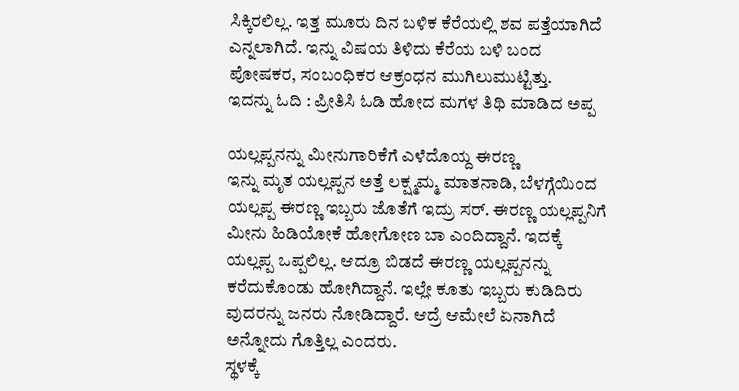ಸಿಕ್ಕಿರಲಿಲ್ಲ. ಇತ್ತ ಮೂರು ದಿನ ಬಳಿಕ ಕೆರೆಯಲ್ಲಿ ಶವ ಪತ್ತೆಯಾಗಿದೆ ಎನ್ನಲಾಗಿದೆ. ಇನ್ನು ವಿಷಯ ತಿಳಿದು ಕೆರೆಯ ಬಳಿ ಬಂದ ಪೋಷಕರ, ಸಂಬಂಧಿಕರ ಆಕ್ರಂಧನ ಮುಗಿಲುಮುಟ್ಟಿತ್ತು.
ಇದನ್ನು ಓದಿ : ಪ್ರೀತಿಸಿ ಓಡಿ ಹೋದ ಮಗಳ ತಿಥಿ ಮಾಡಿದ ಅಪ್ಪ

ಯಲ್ಲಪ್ಪನನ್ನು ಮೀನುಗಾರಿಕೆಗೆ ಎಳೆದೊಯ್ದ ಈರಣ್ಣ
ಇನ್ನು ಮೃತ ಯಲ್ಲಪ್ಪನ ಅತ್ತೆ ಲಕ್ಷ್ಮಮ್ಮ ಮಾತನಾಡಿ, ಬೆಳಗ್ಗೆಯಿಂದ ಯಲ್ಲಪ್ಪ ಈರಣ್ಣ ಇಬ್ಬರು ಜೊತೆಗೆ ಇದ್ರು ಸರ್. ಈರಣ್ಣ ಯಲ್ಲಪ್ಪನಿಗೆ ಮೀನು ಹಿಡಿಯೋಕೆ ಹೋಗೋಣ ಬಾ ಎಂದಿದ್ದಾನೆ. ಇದಕ್ಕೆ ಯಲ್ಲಪ್ಪ ಒಪ್ಪಲಿಲ್ಲ. ಆದ್ರೂ ಬಿಡದೆ ಈರಣ್ಣ ಯಲ್ಲಪ್ಪನನ್ನು ಕರೆದುಕೊಂಡು ಹೋಗಿದ್ದಾನೆ. ಇಲ್ಲೇ ಕೂತು ಇಬ್ಬರು ಕುಡಿದಿರು ವುದರನ್ನು ಜನರು ನೋಡಿದ್ದಾರೆ. ಆದ್ರೆ ಆಮೇಲೆ ಏನಾಗಿದೆ ಅನ್ನೋದು ಗೊತ್ತಿಲ್ಲ ಎಂದರು.
ಸ್ಥಳಕ್ಕೆ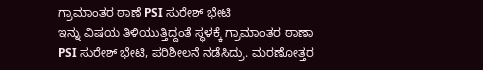ಗ್ರಾಮಾಂತರ ಠಾಣೆ PSI ಸುರೇಶ್ ಭೇಟಿ
ಇನ್ನು ವಿಷಯ ತಿಳಿಯುತ್ತಿದ್ದಂತೆ ಸ್ಥಳಕ್ಕೆ ಗ್ರಾಮಾಂತರ ಠಾಣಾ PSI ಸುರೇಶ್ ಭೇಟಿ, ಪರಿಶೀಲನೆ ನಡೆಸಿದ್ರು. ಮರಣೋತ್ತರ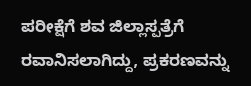ಪರೀಕ್ಷೆಗೆ ಶವ ಜಿಲ್ಲಾಸ್ಪತ್ರೆಗೆ ರವಾನಿಸಲಾಗಿದ್ದು, ಪ್ರಕರಣವನ್ನು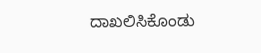ದಾಖಲಿಸಿಕೊಂಡು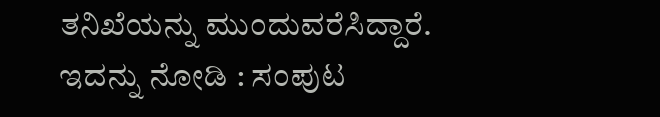ತನಿಖೆಯನ್ನು ಮುಂದುವರೆಸಿದ್ದಾರೆ.
ಇದನ್ನು ನೋಡಿ : ಸಂಪುಟ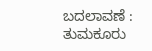ಬದಲಾವಣೆ : ತುಮಕೂರು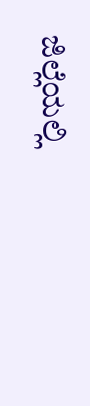ಜಿಲ್ಲೆಯಲ್ಲಿ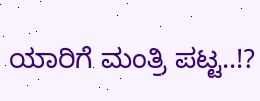ಯಾರಿಗೆ ಮಂತ್ರಿ ಪಟ್ಟ..!?